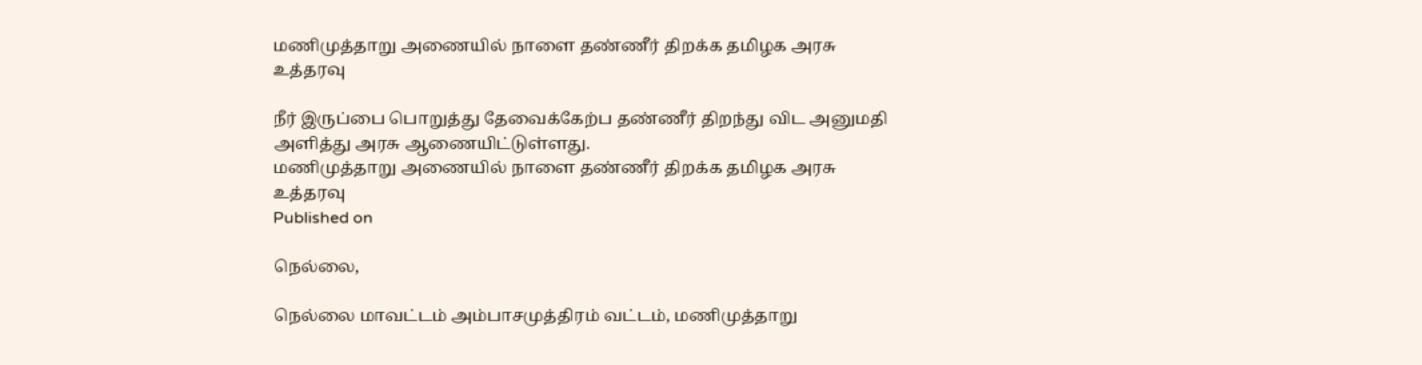மணிமுத்தாறு அணையில் நாளை தண்ணீர் திறக்க தமிழக அரசு உத்தரவு

நீர் இருப்பை பொறுத்து தேவைக்கேற்ப தண்ணீர் திறந்து விட அனுமதி அளித்து அரசு ஆணையிட்டுள்ளது.
மணிமுத்தாறு அணையில் நாளை தண்ணீர் திறக்க தமிழக அரசு உத்தரவு
Published on

நெல்லை,

நெல்லை மாவட்டம் அம்பாசமுத்திரம் வட்டம், மணிமுத்தாறு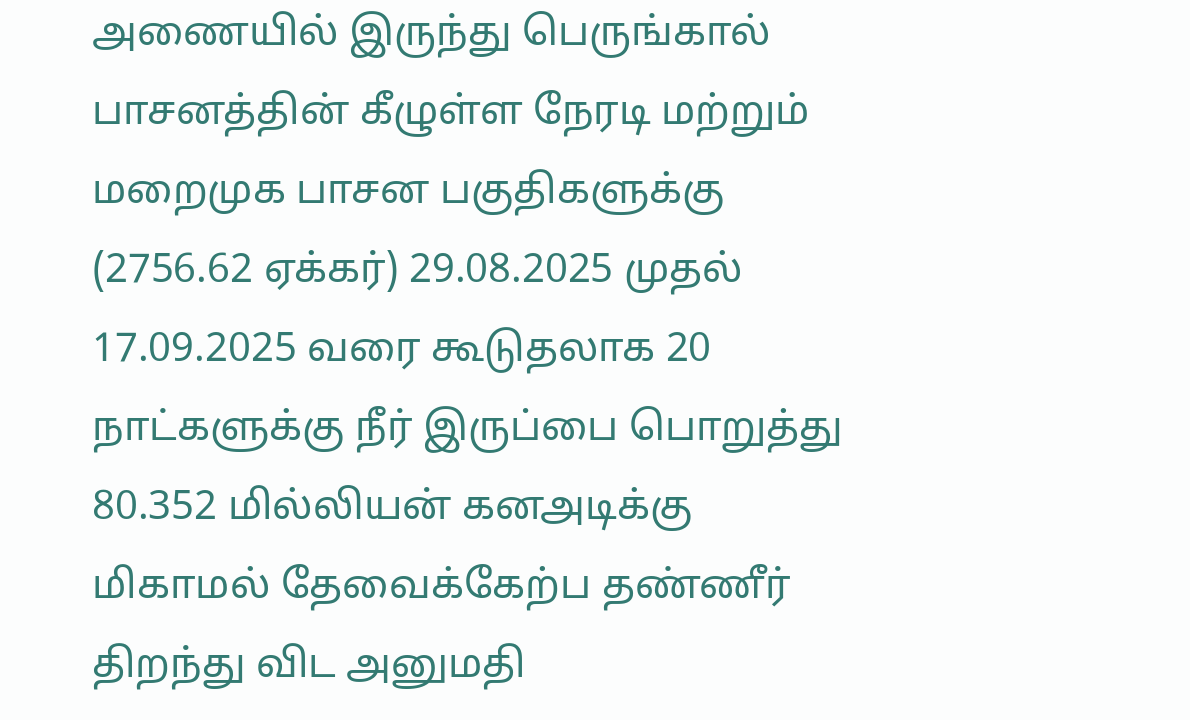அணையில் இருந்து பெருங்கால் பாசனத்தின் கீழுள்ள நேரடி மற்றும் மறைமுக பாசன பகுதிகளுக்கு (2756.62 ஏக்கர்) 29.08.2025 முதல் 17.09.2025 வரை கூடுதலாக 20 நாட்களுக்கு நீர் இருப்பை பொறுத்து 80.352 மில்லியன் கனஅடிக்கு மிகாமல் தேவைக்கேற்ப தண்ணீர் திறந்து விட அனுமதி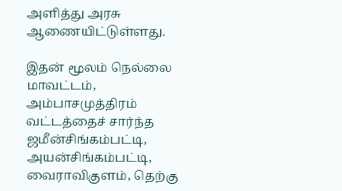அளித்து அரசு ஆணையிட்டுள்ளது.

இதன் மூலம் நெல்லை மாவட்டம், அம்பாசமுத்திரம் வட்டத்தைச் சார்ந்த ஜமீன்சிங்கம்பட்டி, அயன்சிங்கம்பட்டி, வைராவிகுளம், தெற்கு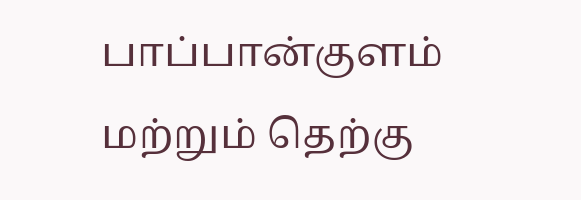பாப்பான்குளம் மற்றும் தெற்கு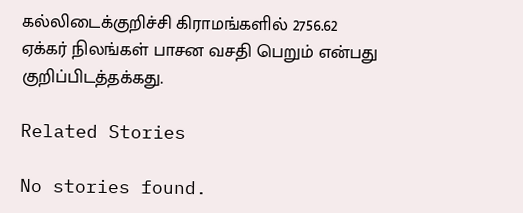கல்லிடைக்குறிச்சி கிராமங்களில் 2756.62 ஏக்கர் நிலங்கள் பாசன வசதி பெறும் என்பது குறிப்பிடத்தக்கது.

Related Stories

No stories found.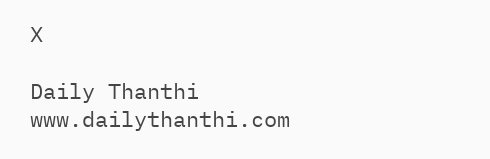X

Daily Thanthi
www.dailythanthi.com